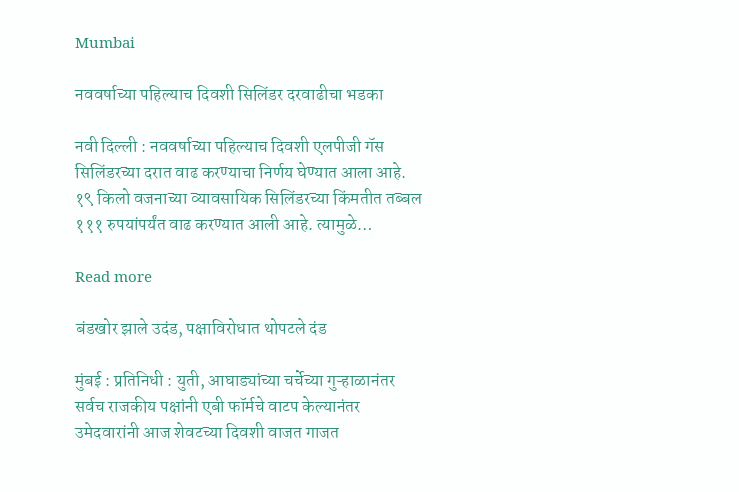Mumbai

नववर्षाच्या पहिल्याच दिवशी सिलिंडर दरवाढीचा भडका

नवी दिल्ली : नववर्षाच्या पहिल्याच दिवशी एलपीजी गॅस सिलिंडरच्या दरात वाढ करण्याचा निर्णय घेण्यात आला आहे. १९ किलो वजनाच्या व्यावसायिक सिलिंडरच्या किंमतीत तब्बल १११ रुपयांपर्यंत वाढ करण्यात आली आहे. त्यामुळे…

Read more

बंडखोर झाले उदंड, पक्षाविरोधात थोपटले दंड

मुंबई : प्रतिनिधी : युती, आघाड्यांच्या चर्चेच्या गुऱ्हाळानंतर सर्वच राजकीय पक्षांनी एबी फॉर्मचे वाटप केल्यानंतर उमेदवारांनी आज शेवटच्या दिवशी वाजत गाजत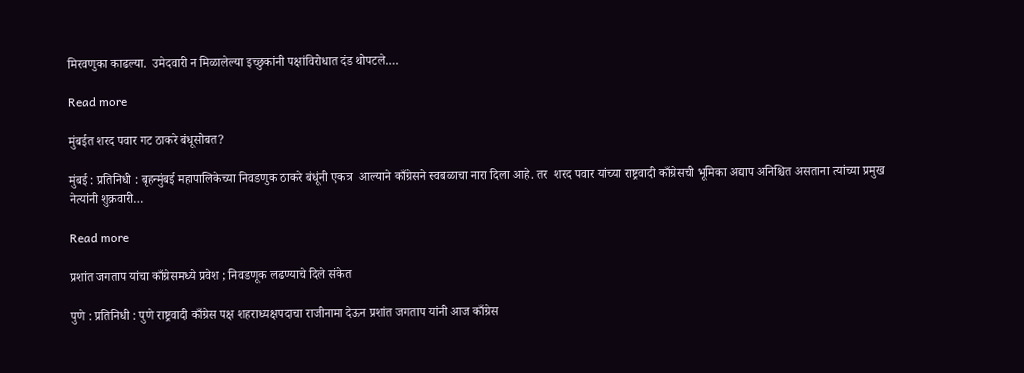मिरवणुका काढल्या.  उमेदवारी न मिळालेल्या इच्छुकांनी पक्षांविरोधात दंड थोपटले.…

Read more

मुंबईत शरद पवार गट ठाकरे बंधूसोबत?

मुंबई : प्रतिनिधी : बृहन्मुंबई महापालिकेच्या निवडणुक ठाकरे बंधूंनी एकत्र  आल्याने काँग्रेसने स्वबळाचा नारा दिला आहे. तर  शरद पवार यांच्या राष्ट्रवादी काँग्रेसची भूमिका अद्याप अनिश्चित असताना त्यांच्या प्रमुख नेत्यांनी शुक्रवारी…

Read more

प्रशांत जगताप यांचा काँग्रेसमध्ये प्रवेश ; निवडणूक लढण्याचे दिले संकेत

पुणे : प्रतिनिधी : पुणे राष्ट्रवादी काँग्रेस पक्ष शहराध्यक्षपदाचा राजीनामा देऊन प्रशांत जगताप यांनी आज काँग्रेस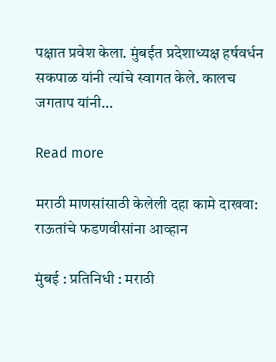पक्षात प्रवेश केला. मुंबईत प्रदेशाध्यक्ष हर्षवर्धन सकपाळ यांनी त्यांचे स्वागत केले. कालच जगताप यांनी…

Read more

मराठी माणसांसाठी केलेली दहा कामे दाखवा: राऊतांचे फडणवीसांना आव्हान

मुंबई : प्रतिनिधी : मराठी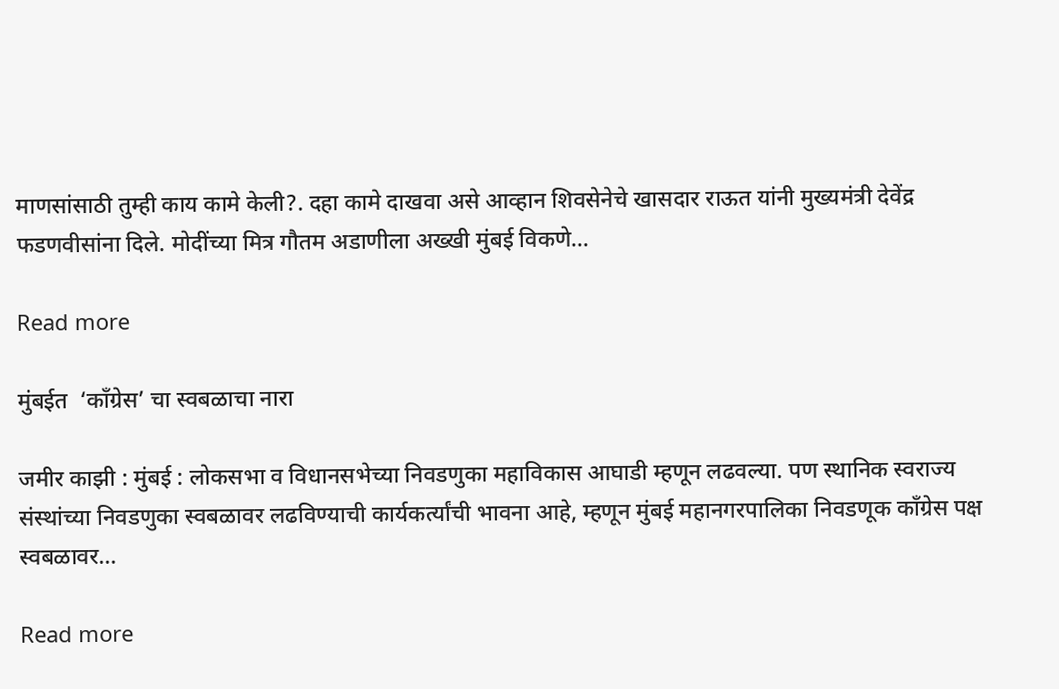माणसांसाठी तुम्ही काय कामे केली?. दहा कामे दाखवा असे आव्हान शिवसेनेचे खासदार राऊत यांनी मुख्यमंत्री देवेंद्र फडणवीसांना दिले. मोदींच्या मित्र गौतम अडाणीला अख्खी मुंबई विकणे…

Read more

मुंबईत  ‘काँग्रेस’ चा स्वबळाचा नारा

जमीर काझी : मुंबई : लोकसभा व विधानसभेच्या निवडणुका महाविकास आघाडी म्हणून लढवल्या. पण स्थानिक स्वराज्य संस्थांच्या निवडणुका स्वबळावर लढविण्याची कार्यकर्त्यांची भावना आहे, म्हणून मुंबई महानगरपालिका निवडणूक काँग्रेस पक्ष स्वबळावर…

Read more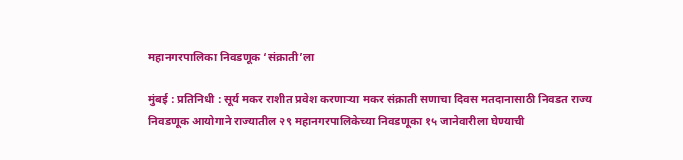महानगरपालिका निवडणूक ‘संक्राती’ला

मुंबई : प्रतिनिधी : सूर्य मकर राशीत प्रवेश करणाऱ्या मकर संक्राती सणाचा दिवस मतदानासाठी निवडत राज्य निवडणूक आयोगाने राज्यातील २९ महानगरपालिकेच्या निवडणूका १५ जानेवारीला घेण्याची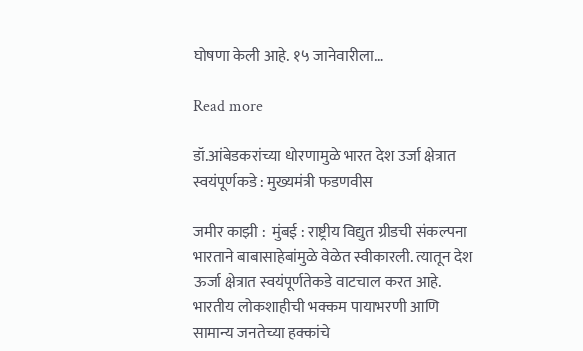घोषणा केली आहे. १५ जानेवारीला…

Read more

डॉ.आंबेडकरांच्या धोरणामुळे भारत देश उर्जा क्षेत्रात स्वयंपूर्णकडे : मुख्यमंत्री फडणवीस

जमीर काझी :  मुंबई : राष्ट्रीय विद्युत ग्रीडची संकल्पना भारताने बाबासाहेबांमुळे वेळेत स्वीकारली. त्यातून देश ऊर्जा क्षेत्रात स्वयंपूर्णतेकडे वाटचाल करत आहे.  भारतीय लोकशाहीची भक्कम पायाभरणी आणि सामान्य जनतेच्या हक्कांचे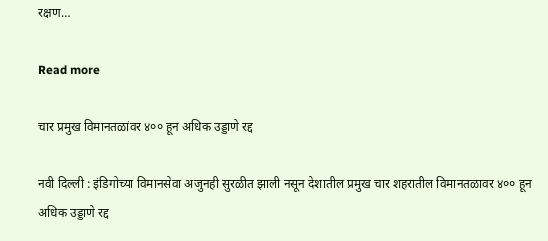रक्षण…

Read more

चार प्रमुख विमानतळांवर ४०० हून अधिक उड्डाणे रद्द

नवी दिल्ली : इंडिगोच्या विमानसेवा अजुनही सुरळीत झाली नसून देशातील प्रमुख चार शहरातील विमानतळावर ४०० हून अधिक उड्डाणे रद्द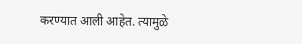करण्यात आली आहेत. त्यामुळे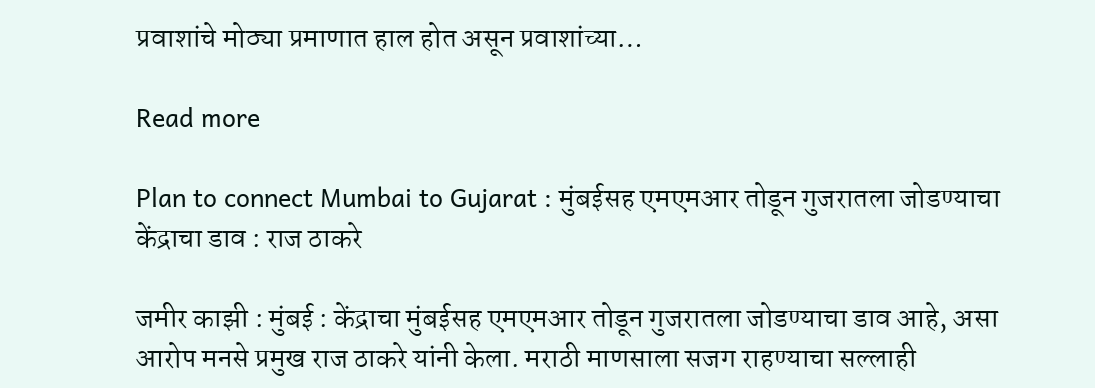प्रवाशांचे मोठ्या प्रमाणात हाल होत असून प्रवाशांच्या…

Read more

Plan to connect Mumbai to Gujarat : मुंबईसह एमएमआर तोडून गुजरातला जोडण्याचा केंद्राचा डाव : राज ठाकरे

जमीर काझी : मुंबई : केंद्राचा मुंबईसह एमएमआर तोडून गुजरातला जोडण्याचा डाव आहे, असा आरोप मनसे प्रमुख राज ठाकरे यांनी केला. मराठी माणसाला सजग राहण्याचा सल्लाही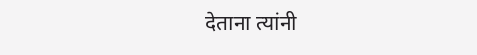देताना त्यांनी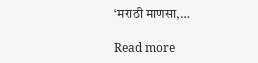‘मराठी माणसा,…

Read more